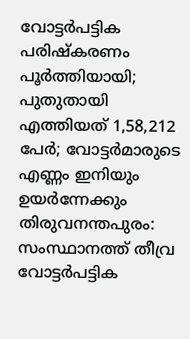വോട്ടർപട്ടിക പരിഷ്കരണം പൂർത്തിയായി; പുതുതായി എത്തിയത് 1,58,212 പേർ; വോട്ടർമാരുടെ എണ്ണം ഇനിയും ഉയർന്നേക്കും
തിരുവനന്തപുരം: സംസ്ഥാനത്ത് തീവ്ര വോട്ടർപട്ടിക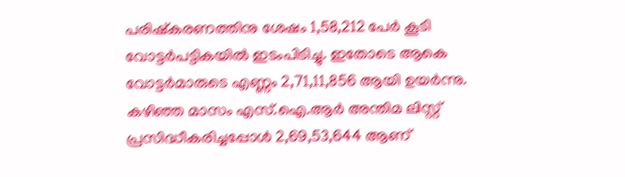പരിഷ്കരണത്തിനു ശേഷം 1,58,212 പേർ കൂടി വോട്ടർപട്ടികയിൽ ഇടംപിടിച്ചു. ഇതോടെ ആകെ വോട്ടർമാരുടെ എണ്ണം 2,71,11,856 ആയി ഉയർന്നു.
കഴിഞ്ഞ മാസം എസ്.ഐ.ആർ അന്തിമ ലിസ്റ്റ് പ്രസിദ്ധീകരിച്ചപ്പോൾ 2,69,53,644 ആണ്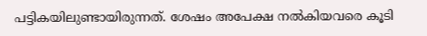പട്ടികയിലുണ്ടായിരുന്നത്. ശേഷം അപേക്ഷ നൽകിയവരെ കൂടി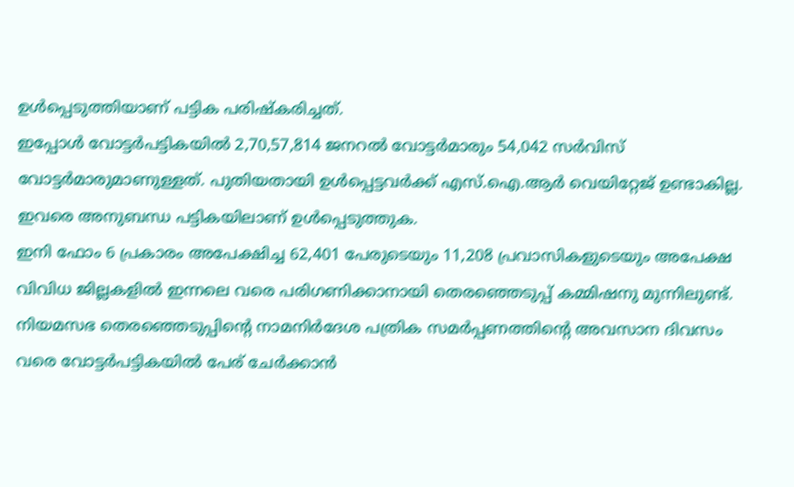ഉൾപ്പെടുത്തിയാണ് പട്ടിക പരിഷ്കരിച്ചത്.
ഇപ്പോൾ വോട്ടർപട്ടികയിൽ 2,70,57,814 ജനറൽ വോട്ടർമാരും 54,042 സർവിസ് വോട്ടർമാരുമാണുള്ളത്. പുതിയതായി ഉൾപ്പെട്ടവർക്ക് എസ്.ഐ.ആർ വെയിറ്റേജ് ഉണ്ടാകില്ല. ഇവരെ അനുബന്ധ പട്ടികയിലാണ് ഉൾപ്പെടുത്തുക.
ഇനി ഫോം 6 പ്രകാരം അപേക്ഷിച്ച 62,401 പേരുടെയും 11,208 പ്രവാസികളുടെയും അപേക്ഷ വിവിധ ജില്ലകളിൽ ഇന്നലെ വരെ പരിഗണിക്കാനായി തെരഞ്ഞെടുപ്പ് കമ്മിഷനു മുന്നിലുണ്ട്.
നിയമസഭ തെരഞ്ഞെടുപ്പിന്റെ നാമനിർദേശ പത്രിക സമർപ്പണത്തിന്റെ അവസാന ദിവസം വരെ വോട്ടർപട്ടികയിൽ പേര് ചേർക്കാൻ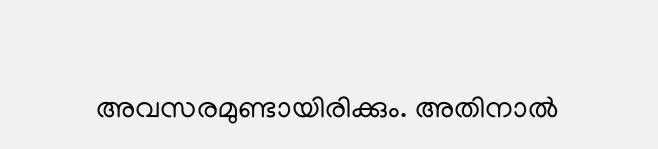അവസരമുണ്ടായിരിക്കും. അതിനാൽ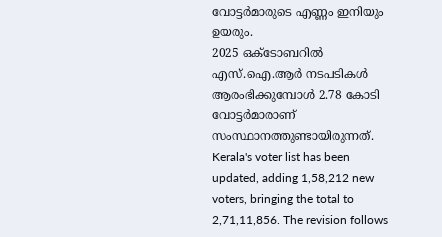വോട്ടർമാരുടെ എണ്ണം ഇനിയും ഉയരും.
2025 ഒക്ടോബറിൽ എസ്.ഐ.ആർ നടപടികൾ ആരംഭിക്കുമ്പോൾ 2.78 കോടി വോട്ടർമാരാണ് സംസ്ഥാനത്തുണ്ടായിരുന്നത്.
Kerala's voter list has been updated, adding 1,58,212 new voters, bringing the total to 2,71,11,856. The revision follows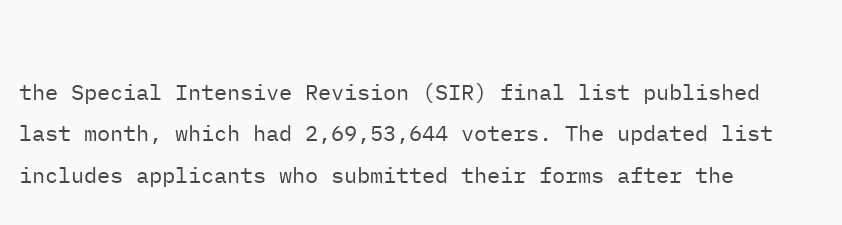the Special Intensive Revision (SIR) final list published last month, which had 2,69,53,644 voters. The updated list includes applicants who submitted their forms after the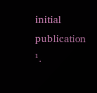initial publication ¹.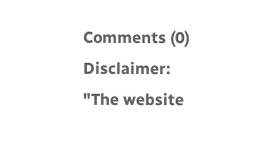Comments (0)
Disclaimer: "The website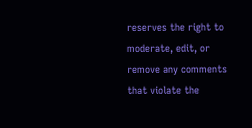reserves the right to moderate, edit, or remove any comments that violate the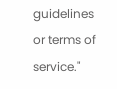guidelines or terms of service."